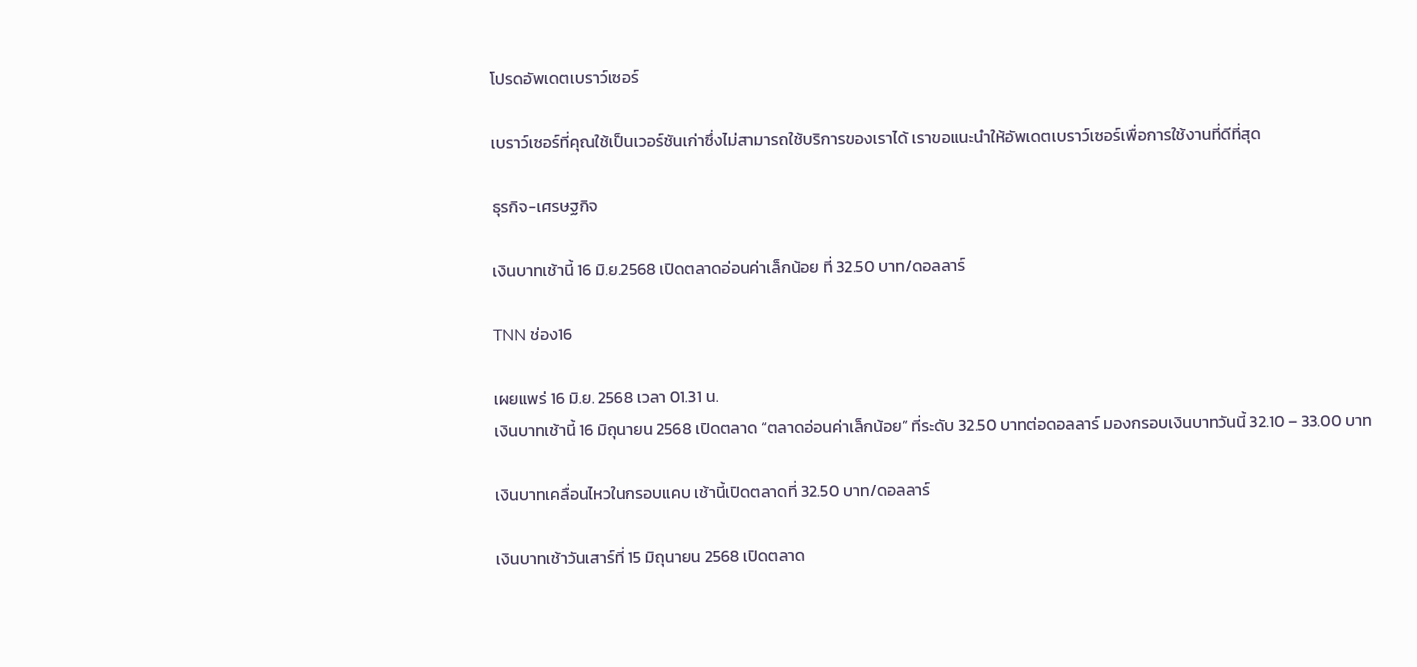โปรดอัพเดตเบราว์เซอร์

เบราว์เซอร์ที่คุณใช้เป็นเวอร์ชันเก่าซึ่งไม่สามารถใช้บริการของเราได้ เราขอแนะนำให้อัพเดตเบราว์เซอร์เพื่อการใช้งานที่ดีที่สุด

ธุรกิจ-เศรษฐกิจ

เงินบาทเช้านี้ 16 มิ.ย.2568 เปิดตลาดอ่อนค่าเล็กน้อย ที่ 32.50 บาท/ดอลลาร์

TNN ช่อง16

เผยแพร่ 16 มิ.ย. 2568 เวลา 01.31 น.
เงินบาทเช้านี้ 16 มิถุนายน 2568 เปิดตลาด “ตลาดอ่อนค่าเล็กน้อย” ที่ระดับ 32.50 บาทต่อดอลลาร์ มองกรอบเงินบาทวันนี้ 32.10 – 33.00 บาท

เงินบาทเคลื่อนไหวในกรอบแคบ เช้านี้เปิดตลาดที่ 32.50 บาท/ดอลลาร์

เงินบาทเช้าวันเสาร์ที่ 15 มิถุนายน 2568 เปิดตลาด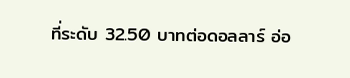ที่ระดับ 32.50 บาทต่อดอลลาร์ อ่อ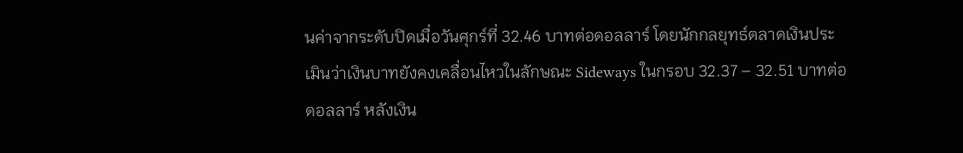นค่าจากระดับปิดเมื่อวันศุกร์ที่ 32.46 บาทต่อดอลลาร์ โดยนักกลยุทธ์ตลาดเงินประเมินว่าเงินบาทยังคงเคลื่อนไหวในลักษณะ Sideways ในกรอบ 32.37 – 32.51 บาทต่อดอลลาร์ หลังเงิน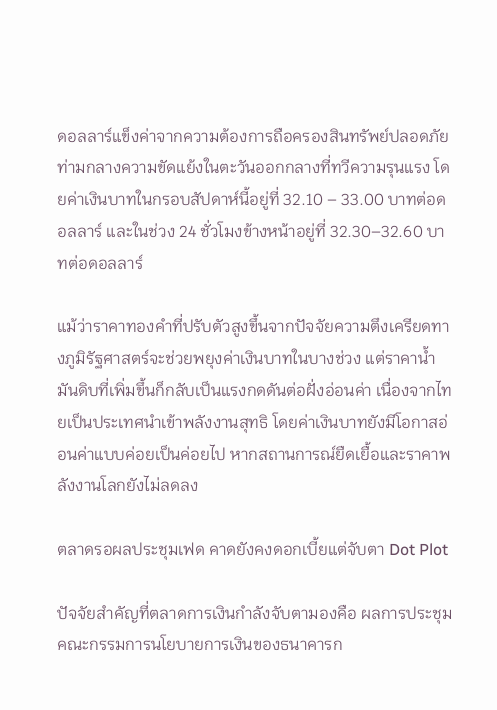ดอลลาร์แข็งค่าจากความต้องการถือครองสินทรัพย์ปลอดภัยท่ามกลางความขัดแย้งในตะวันออกกลางที่ทวีความรุนแรง โดยค่าเงินบาทในกรอบสัปดาห์นี้อยู่ที่ 32.10 – 33.00 บาทต่อดอลลาร์ และในช่วง 24 ชั่วโมงข้างหน้าอยู่ที่ 32.30–32.60 บาทต่อดอลลาร์

แม้ว่าราคาทองคำที่ปรับตัวสูงขึ้นจากปัจจัยความตึงเครียดทางภูมิรัฐศาสตร์จะช่วยพยุงค่าเงินบาทในบางช่วง แต่ราคาน้ำมันดิบที่เพิ่มขึ้นก็กลับเป็นแรงกดดันต่อฝั่งอ่อนค่า เนื่องจากไทยเป็นประเทศนำเข้าพลังงานสุทธิ โดยค่าเงินบาทยังมีโอกาสอ่อนค่าแบบค่อยเป็นค่อยไป หากสถานการณ์ยืดเยื้อและราคาพลังงานโลกยังไม่ลดลง

ตลาดรอผลประชุมเฟด คาดยังคงดอกเบี้ยแต่จับตา Dot Plot

ปัจจัยสำคัญที่ตลาดการเงินกำลังจับตามองคือ ผลการประชุมคณะกรรมการนโยบายการเงินของธนาคารก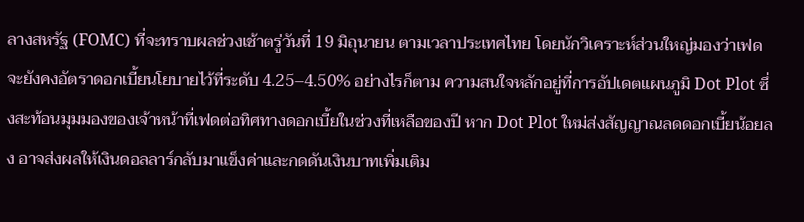ลางสหรัฐ (FOMC) ที่จะทราบผลช่วงเช้าตรู่วันที่ 19 มิถุนายน ตามเวลาประเทศไทย โดยนักวิเคราะห์ส่วนใหญ่มองว่าเฟดจะยังคงอัตราดอกเบี้ยนโยบายไว้ที่ระดับ 4.25–4.50% อย่างไรก็ตาม ความสนใจหลักอยู่ที่การอัปเดตแผนภูมิ Dot Plot ซึ่งสะท้อนมุมมองของเจ้าหน้าที่เฟดต่อทิศทางดอกเบี้ยในช่วงที่เหลือของปี หาก Dot Plot ใหม่ส่งสัญญาณลดดอกเบี้ยน้อยลง อาจส่งผลให้เงินดอลลาร์กลับมาแข็งค่าและกดดันเงินบาทเพิ่มเติม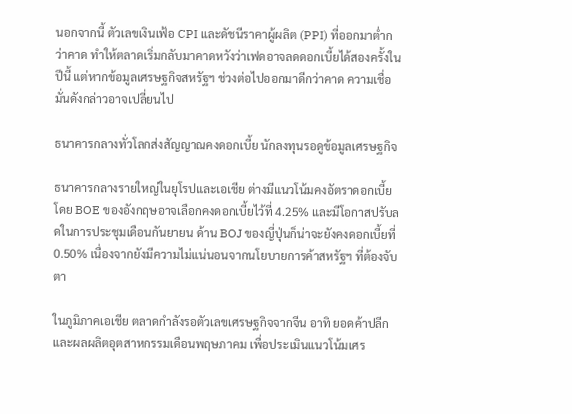นอกจากนี้ ตัวเลขเงินเฟ้อ CPI และดัชนีราคาผู้ผลิต (PPI) ที่ออกมาต่ำกว่าคาด ทำให้ตลาดเริ่มกลับมาคาดหวังว่าเฟดอาจลดดอกเบี้ยได้สองครั้งในปีนี้ แต่หากข้อมูลเศรษฐกิจสหรัฐฯ ช่วงต่อไปออกมาดีกว่าคาด ความเชื่อมั่นดังกล่าวอาจเปลี่ยนไป

ธนาคารกลางทั่วโลกส่งสัญญาณคงดอกเบี้ย นักลงทุนรอดูข้อมูลเศรษฐกิจ

ธนาคารกลางรายใหญ่ในยุโรปและเอเชีย ต่างมีแนวโน้มคงอัตราดอกเบี้ย โดย BOE ของอังกฤษอาจเลือกคงดอกเบี้ยไว้ที่ 4.25% และมีโอกาสปรับลดในการประชุมเดือนกันยายน ด้าน BOJ ของญี่ปุ่นก็น่าจะยังคงดอกเบี้ยที่ 0.50% เนื่องจากยังมีความไม่แน่นอนจากนโยบายการค้าสหรัฐฯ ที่ต้องจับตา

ในภูมิภาคเอเชีย ตลาดกำลังรอตัวเลขเศรษฐกิจจากจีน อาทิ ยอดค้าปลีกและผลผลิตอุตสาหกรรมเดือนพฤษภาคม เพื่อประเมินแนวโน้มเศร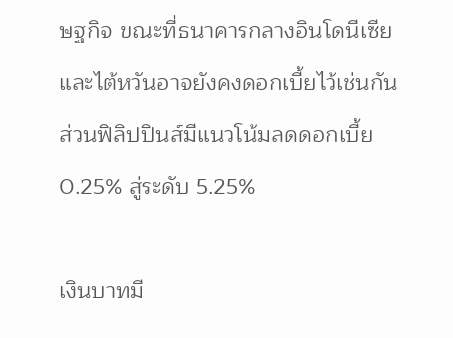ษฐกิจ ขณะที่ธนาคารกลางอินโดนีเซียและไต้หวันอาจยังคงดอกเบี้ยไว้เช่นกัน ส่วนฟิลิปปินส์มีแนวโน้มลดดอกเบี้ย 0.25% สู่ระดับ 5.25%

เงินบาทมี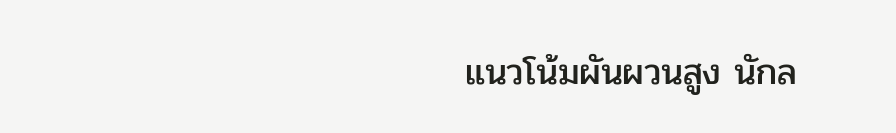แนวโน้มผันผวนสูง นักล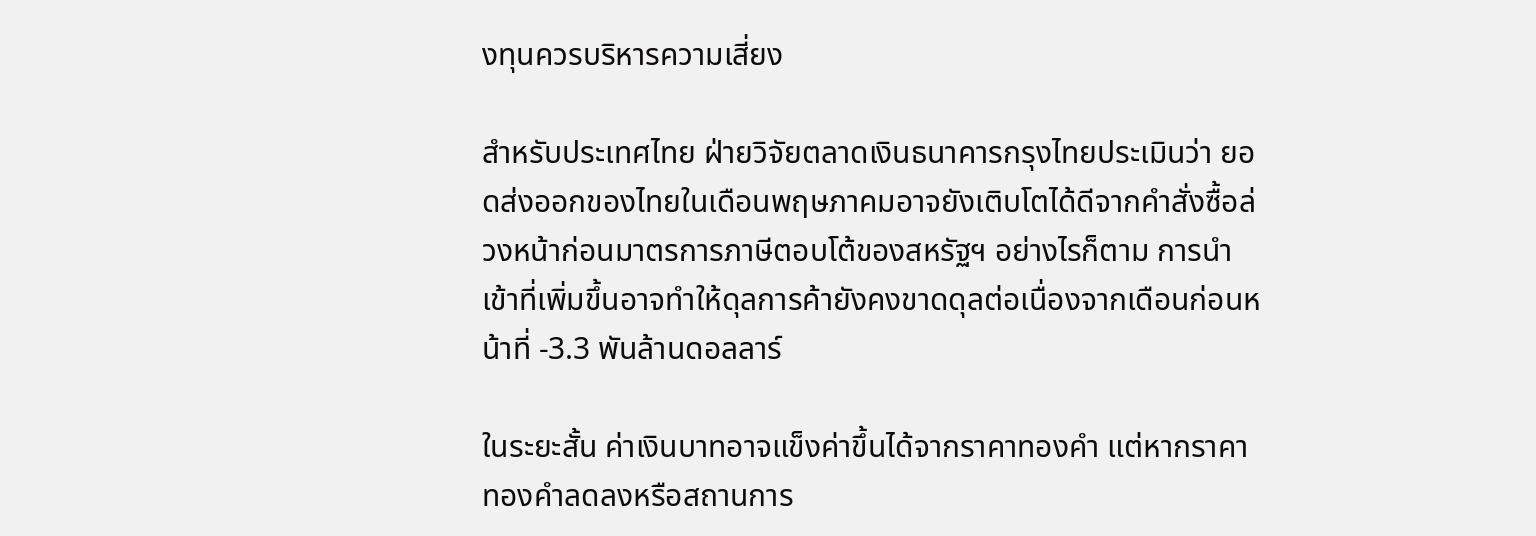งทุนควรบริหารความเสี่ยง

สำหรับประเทศไทย ฝ่ายวิจัยตลาดเงินธนาคารกรุงไทยประเมินว่า ยอดส่งออกของไทยในเดือนพฤษภาคมอาจยังเติบโตได้ดีจากคำสั่งซื้อล่วงหน้าก่อนมาตรการภาษีตอบโต้ของสหรัฐฯ อย่างไรก็ตาม การนำเข้าที่เพิ่มขึ้นอาจทำให้ดุลการค้ายังคงขาดดุลต่อเนื่องจากเดือนก่อนหน้าที่ -3.3 พันล้านดอลลาร์

ในระยะสั้น ค่าเงินบาทอาจแข็งค่าขึ้นได้จากราคาทองคำ แต่หากราคาทองคำลดลงหรือสถานการ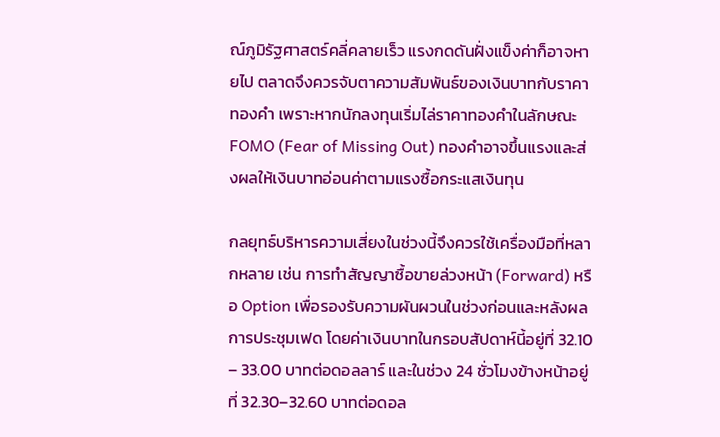ณ์ภูมิรัฐศาสตร์คลี่คลายเร็ว แรงกดดันฝั่งแข็งค่าก็อาจหายไป ตลาดจึงควรจับตาความสัมพันธ์ของเงินบาทกับราคาทองคำ เพราะหากนักลงทุนเริ่มไล่ราคาทองคำในลักษณะ FOMO (Fear of Missing Out) ทองคำอาจขึ้นแรงและส่งผลให้เงินบาทอ่อนค่าตามแรงซื้อกระแสเงินทุน

กลยุทธ์บริหารความเสี่ยงในช่วงนี้จึงควรใช้เครื่องมือที่หลากหลาย เช่น การทำสัญญาซื้อขายล่วงหน้า (Forward) หรือ Option เพื่อรองรับความผันผวนในช่วงก่อนและหลังผลการประชุมเฟด โดยค่าเงินบาทในกรอบสัปดาห์นี้อยู่ที่ 32.10 – 33.00 บาทต่อดอลลาร์ และในช่วง 24 ชั่วโมงข้างหน้าอยู่ที่ 32.30–32.60 บาทต่อดอล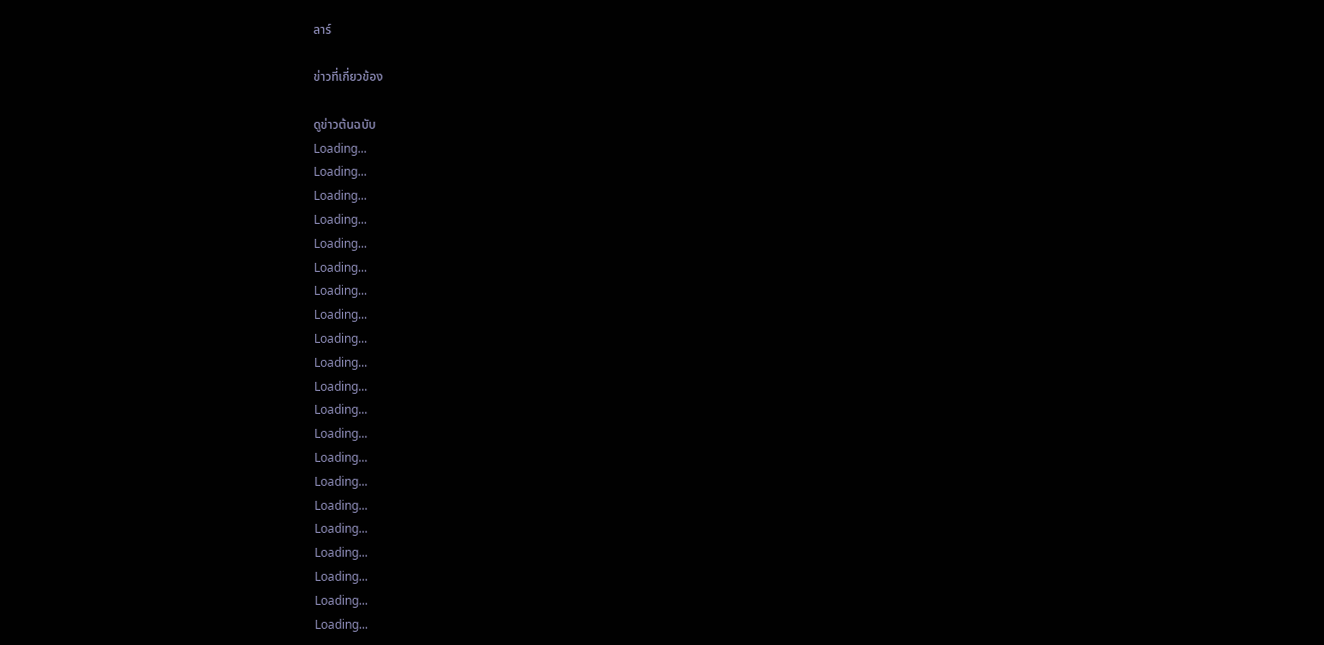ลาร์

ข่าวที่เกี่ยวข้อง

ดูข่าวต้นฉบับ
Loading...
Loading...
Loading...
Loading...
Loading...
Loading...
Loading...
Loading...
Loading...
Loading...
Loading...
Loading...
Loading...
Loading...
Loading...
Loading...
Loading...
Loading...
Loading...
Loading...
Loading...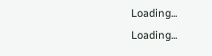Loading...
Loading...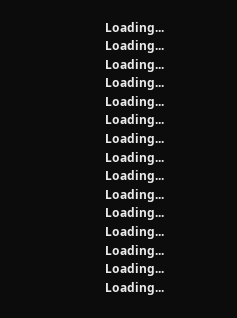Loading...
Loading...
Loading...
Loading...
Loading...
Loading...
Loading...
Loading...
Loading...
Loading...
Loading...
Loading...
Loading...
Loading...
Loading...